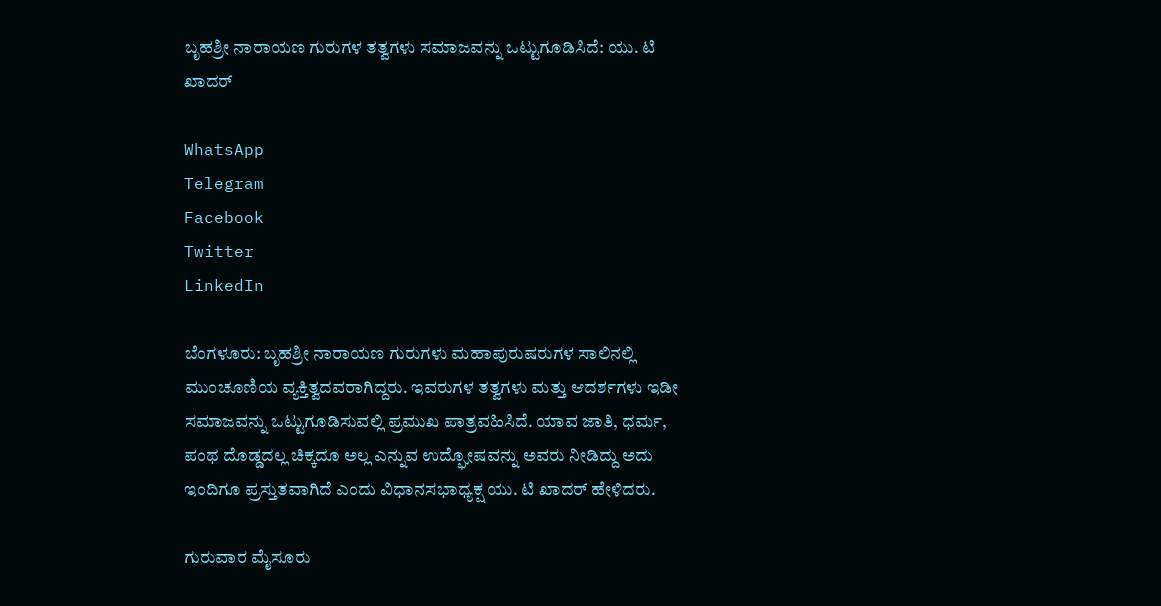ಬೃಹಶ್ರೀ ನಾರಾಯಣ ಗುರುಗಳ ತತ್ವಗಳು ಸಮಾಜವನ್ನು ಒಟ್ಟುಗೂಡಿಸಿದೆ: ಯು. ಟಿ ಖಾದರ್

WhatsApp
Telegram
Facebook
Twitter
LinkedIn

ಬೆಂಗಳೂರು: ಬೃಹಶ್ರೀ ನಾರಾಯಣ ಗುರುಗಳು ಮಹಾಪುರುಷರುಗಳ ಸಾಲಿನಲ್ಲಿ ಮುಂಚೂಣಿಯ ವ್ಯಕ್ತಿತ್ವದವರಾಗಿದ್ದರು. ಇವರುಗಳ ತತ್ವಗಳು ಮತ್ತು ಆದರ್ಶಗಳು ಇಡೀ ಸಮಾಜವನ್ನು ಒಟ್ಟುಗೂಡಿಸುವಲ್ಲಿ ಪ್ರಮುಖ ಪಾತ್ರವಹಿಸಿದೆ. ಯಾವ ಜಾತಿ, ಧರ್ಮ, ಪಂಥ ದೊಡ್ಡದಲ್ಲ ಚಿಕ್ಕದೂ ಅಲ್ಲ ಎನ್ನುವ ಉದ್ಘೋಷವನ್ನು ಅವರು ನೀಡಿದ್ದು ಅದು ಇಂದಿಗೂ ಪ್ರಸ್ತುತವಾಗಿದೆ ಎಂದು ವಿಧಾನಸಭಾಧ್ಯಕ್ಷ ಯು. ಟಿ ಖಾದರ್ ಹೇಳಿದರು.

ಗುರುವಾರ ಮೈಸೂರು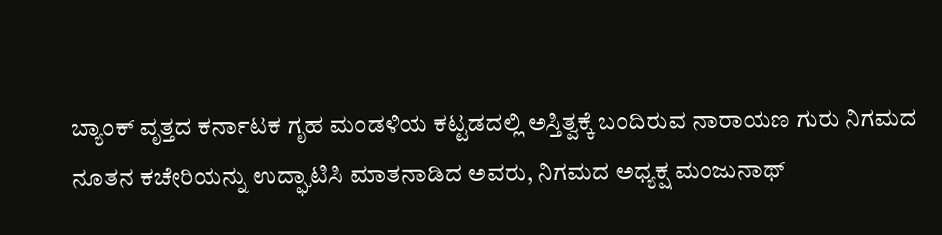ಬ್ಯಾಂಕ್ ವೃತ್ತದ ಕರ್ನಾಟಕ ಗೃಹ ಮಂಡಳಿಯ ಕಟ್ಟಡದಲ್ಲಿ ಅಸ್ತಿತ್ವಕ್ಕೆ ಬಂದಿರುವ ನಾರಾಯಣ ಗುರು ನಿಗಮದ ನೂತನ ಕಚೇರಿಯನ್ನು ಉದ್ಘಾಟಿಸಿ ಮಾತನಾಡಿದ ಅವರು, ನಿಗಮದ ಅಧ್ಯಕ್ಷ ಮಂಜುನಾಥ್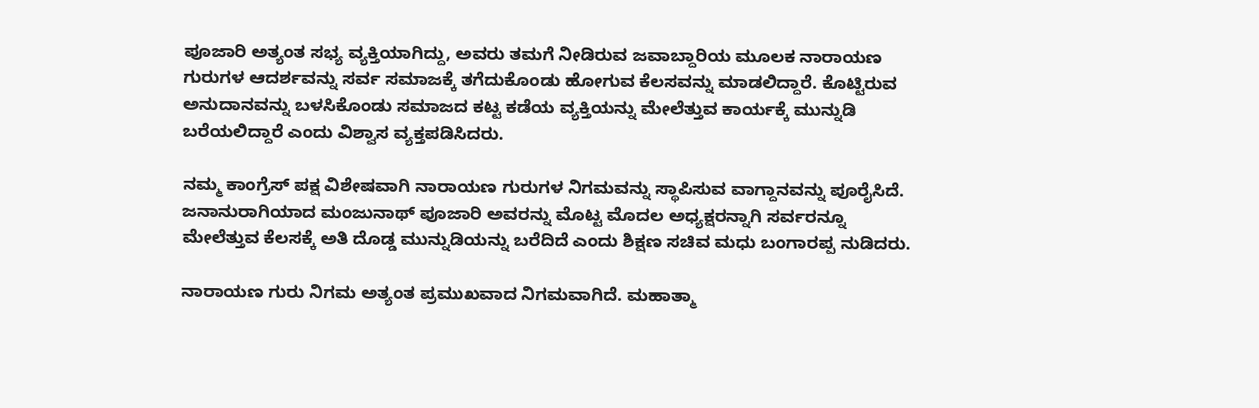ಪೂಜಾರಿ ಅತ್ಯಂತ ಸಭ್ಯ ವ್ಯಕ್ತಿಯಾಗಿದ್ದು, ಅವರು ತಮಗೆ ನೀಡಿರುವ ಜವಾಬ್ದಾರಿಯ ಮೂಲಕ ನಾರಾಯಣ ಗುರುಗಳ ಆದರ್ಶವನ್ನು ಸರ್ವ ಸಮಾಜಕ್ಕೆ ತಗೆದುಕೊಂಡು ಹೋಗುವ ಕೆಲಸವನ್ನು ಮಾಡಲಿದ್ದಾರೆ. ಕೊಟ್ಟಿರುವ ಅನುದಾನವನ್ನು ಬಳಸಿಕೊಂಡು ಸಮಾಜದ ಕಟ್ಟ ಕಡೆಯ ವ್ಯಕ್ತಿಯನ್ನು ಮೇಲೆತ್ತುವ ಕಾರ್ಯಕ್ಕೆ ಮುನ್ನುಡಿ ಬರೆಯಲಿದ್ದಾರೆ ಎಂದು ವಿಶ್ವಾಸ ವ್ಯಕ್ತಪಡಿಸಿದರು.

ನಮ್ಮ ಕಾಂಗ್ರೆಸ್ ಪಕ್ಷ ವಿಶೇಷವಾಗಿ ನಾರಾಯಣ ಗುರುಗಳ ನಿಗಮವನ್ನು ಸ್ಥಾಪಿಸುವ ವಾಗ್ದಾನವನ್ನು ಪೂರೈಸಿದೆ. ಜನಾನುರಾಗಿಯಾದ ಮಂಜುನಾಥ್ ಪೂಜಾರಿ ಅವರನ್ನು ಮೊಟ್ಟ ಮೊದಲ ಅಧ್ಯಕ್ಷರನ್ನಾಗಿ ಸರ್ವರನ್ನೂ ಮೇಲೆತ್ತುವ ಕೆಲಸಕ್ಕೆ ಅತಿ ದೊಡ್ಡ ಮುನ್ನುಡಿಯನ್ನು ಬರೆದಿದೆ ಎಂದು ಶಿಕ್ಷಣ ಸಚಿವ ಮಧು ಬಂಗಾರಪ್ಪ ನುಡಿದರು.

ನಾರಾಯಣ ಗುರು ನಿಗಮ ಅತ್ಯಂತ ಪ್ರಮುಖವಾದ ನಿಗಮವಾಗಿದೆ. ಮಹಾತ್ಮಾ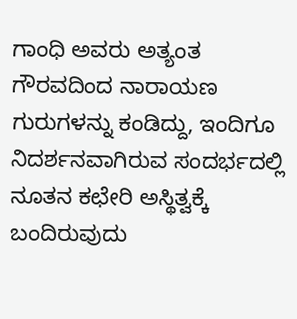ಗಾಂಧಿ ಅವರು ಅತ್ಯಂತ ಗೌರವದಿಂದ ನಾರಾಯಣ ಗುರುಗಳನ್ನು ಕಂಡಿದ್ದು, ಇಂದಿಗೂ ನಿದರ್ಶನವಾಗಿರುವ ಸಂದರ್ಭದಲ್ಲಿ ನೂತನ ಕಛೇರಿ ಅಸ್ಥಿತ್ವಕ್ಕೆ ಬಂದಿರುವುದು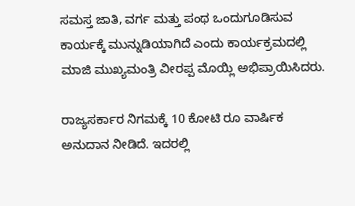ಸಮಸ್ತ ಜಾತಿ, ವರ್ಗ ಮತ್ತು ಪಂಥ ಒಂದುಗೂಡಿಸುವ ಕಾರ್ಯಕ್ಕೆ ಮುನ್ನುಡಿಯಾಗಿದೆ ಎಂದು ಕಾರ್ಯಕ್ರಮದಲ್ಲಿ ಮಾಜಿ ಮುಖ್ಯಮಂತ್ರಿ ವೀರಪ್ಪ ಮೊಯ್ಲಿ ಅಭಿಪ್ರಾಯಿಸಿದರು.

ರಾಜ್ಯಸರ್ಕಾರ ನಿಗಮಕ್ಕೆ 10 ಕೋಟಿ ರೂ ವಾರ್ಷಿಕ ಅನುದಾನ ನೀಡಿದೆ. ಇದರಲ್ಲಿ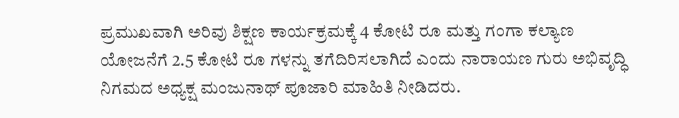ಪ್ರಮುಖವಾಗಿ ಅರಿವು ಶಿಕ್ಷಣ ಕಾರ್ಯಕ್ರಮಕ್ಕೆ 4 ಕೋಟಿ ರೂ ಮತ್ತು ಗಂಗಾ ಕಲ್ಯಾಣ ಯೋಜನೆಗೆ 2.5 ಕೋಟಿ ರೂ ಗಳನ್ನು ತಗೆದಿರಿಸಲಾಗಿದೆ ಎಂದು ನಾರಾಯಣ ಗುರು ಅಭಿವೃದ್ಧಿ ನಿಗಮದ ಅಧ್ಯಕ್ಷ ಮಂಜುನಾಥ್ ಪೂಜಾರಿ ಮಾಹಿತಿ ನೀಡಿದರು.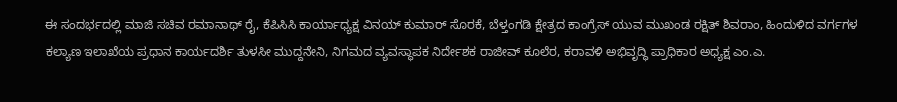ಈ ಸಂದರ್ಭದಲ್ಲಿ ಮಾಜಿ ಸಚಿವ ರಮಾನಾಥ್ ರೈ, ಕೆಪಿಸಿಸಿ ಕಾರ್ಯಾಧ್ಯಕ್ಷ ವಿನಯ್ ಕುಮಾರ್ ಸೊರಕೆ, ಬೆಳ್ತಂಗಡಿ ಕ್ಷೇತ್ರದ ಕಾಂಗ್ರೆಸ್ ಯುವ ಮುಖಂಡ ರಕ್ಷಿತ್ ಶಿವರಾಂ, ಹಿಂದುಳಿದ ವರ್ಗಗಳ ಕಲ್ಯಾಣ ಇಲಾಖೆಯ ಪ್ರಧಾನ ಕಾರ್ಯದರ್ಶಿ ತುಳಸೀ ಮುದ್ದನೇನಿ, ನಿಗಮದ ವ್ಯವಸ್ಥಾಪಕ ನಿರ್ದೇಶಕ ರಾಜೀವ್ ಕೂಲೆರ, ಕರಾವಳಿ ಅಭಿವೃದ್ಧಿ ಪ್ರಾಧಿಕಾರ ಅಧ್ಯಕ್ಷ ಎಂ.ಎ.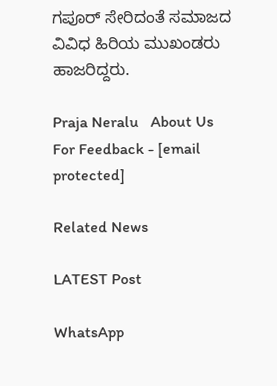ಗಪೂರ್ ಸೇರಿದಂತೆ ಸಮಾಜದ ವಿವಿಧ ಹಿರಿಯ ಮುಖಂಡರು ಹಾಜರಿದ್ದರು.

Praja Neralu   About Us
For Feedback - [email protected]

Related News

LATEST Post

WhatsApp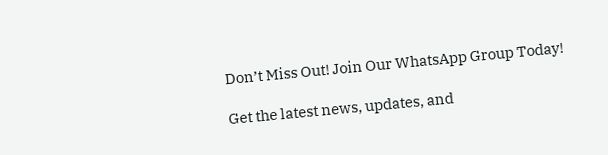Don’t Miss Out! Join Our WhatsApp Group Today!

Get the latest news, updates, and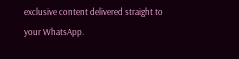exclusive content delivered straight to your WhatsApp.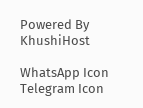Powered By KhushiHost

WhatsApp Icon Telegram Icon